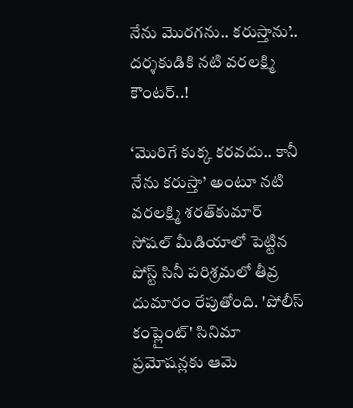నేను మొరగను.. కరుస్తాను’.. దర్శకుడికి నటి వరలక్ష్మి కౌంటర్..!

‘మొరిగే కుక్క కరవదు.. కానీ నేను కరుస్తా’ అంటూ నటి వరలక్ష్మి శరత్‌కుమార్ సోషల్ మీడియాలో పెట్టిన పోస్ట్ సినీ పరిశ్రమలో తీవ్ర దుమారం రేపుతోంది. 'పోలీస్ కంప్లైంట్' సినిమా ప్రమోషన్లకు ఆమె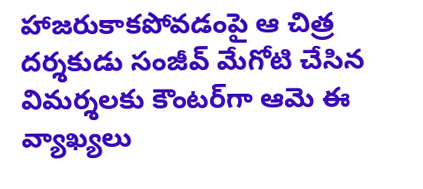హాజరుకాకపోవడంపై ఆ చిత్ర దర్శకుడు సంజీవ్ మేగోటి చేసిన విమర్శలకు కౌంటర్‌గా ఆమె ఈ వ్యాఖ్యలు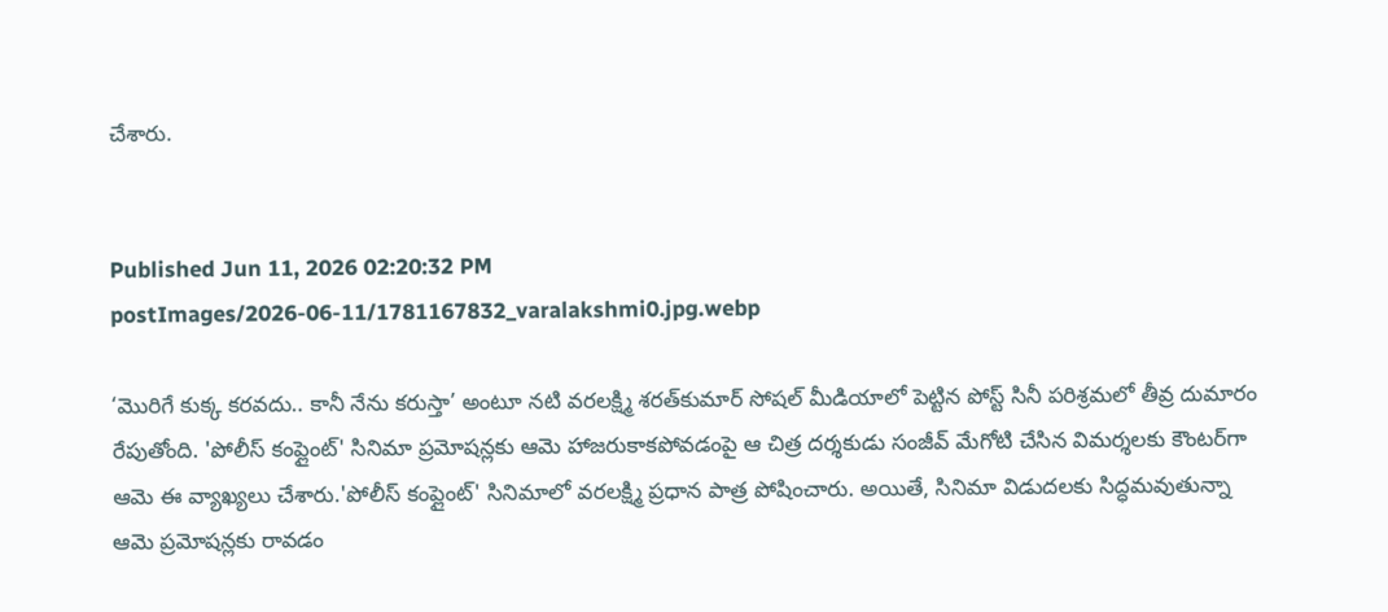చేశారు.


Published Jun 11, 2026 02:20:32 PM
postImages/2026-06-11/1781167832_varalakshmi0.jpg.webp

‘మొరిగే కుక్క కరవదు.. కానీ నేను కరుస్తా’ అంటూ నటి వరలక్ష్మి శరత్‌కుమార్ సోషల్ మీడియాలో పెట్టిన పోస్ట్ సినీ పరిశ్రమలో తీవ్ర దుమారం రేపుతోంది. 'పోలీస్ కంప్లైంట్' సినిమా ప్రమోషన్లకు ఆమె హాజరుకాకపోవడంపై ఆ చిత్ర దర్శకుడు సంజీవ్ మేగోటి చేసిన విమర్శలకు కౌంటర్‌గా ఆమె ఈ వ్యాఖ్యలు చేశారు.'పోలీస్ కంప్లైంట్' సినిమాలో వరలక్ష్మి ప్రధాన పాత్ర పోషించారు. అయితే, సినిమా విడుదలకు సిద్ధమవుతున్నా ఆమె ప్రమోషన్లకు రావడం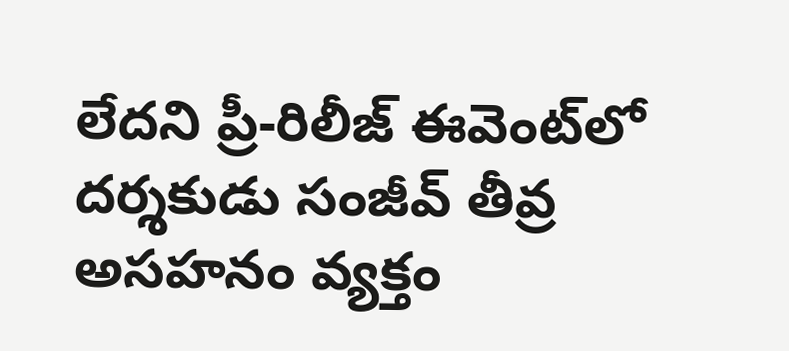లేదని ప్రీ-రిలీజ్ ఈవెంట్‌లో దర్శకుడు సంజీవ్ తీవ్ర అసహనం వ్యక్తం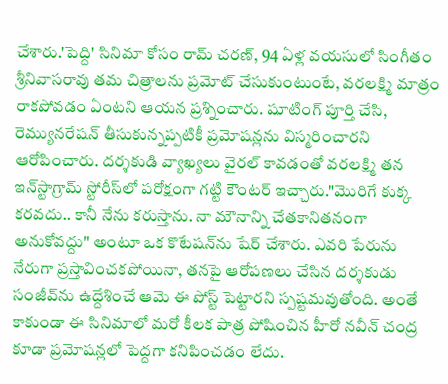చేశారు.'పెద్ది' సినిమా కోసం రామ్ చరణ్, 94 ఏళ్ల వయసులో సింగీతం శ్రీనివాసరావు తమ చిత్రాలను ప్రమోట్ చేసుకుంటుంటే, వరలక్ష్మి మాత్రం రాకపోవడం ఏంటని ఆయన ప్రశ్నించారు. షూటింగ్ పూర్తి చేసి, రెమ్యునరేషన్ తీసుకున్నప్పటికీ ప్రమోషన్లను విస్మరించారని ఆరోపించారు. దర్శకుడి వ్యాఖ్యలు వైరల్ కావడంతో వరలక్ష్మి తన ఇన్‌స్టాగ్రామ్ స్టోరీస్‌లో పరోక్షంగా గట్టి కౌంటర్ ఇచ్చారు."మొరిగే కుక్క కరవదు.. కానీ నేను కరుస్తాను. నా మౌనాన్ని చేతకానితనంగా అనుకోవద్దు" అంటూ ఒక కొటేషన్‌ను షేర్ చేశారు. ఎవరి పేరును నేరుగా ప్రస్తావించకపోయినా, తనపై ఆరోపణలు చేసిన దర్శకుడు సంజీవ్‌ను ఉద్దేశించే ఆమె ఈ పోస్ట్ పెట్టారని స్పష్టమవుతోంది. అంతే కాకుండా ఈ సినిమాలో మరో కీలక పాత్ర పోషించిన హీరో నవీన్ చంద్ర కూడా ప్రమోషన్లలో పెద్దగా కనిపించడం లేదు.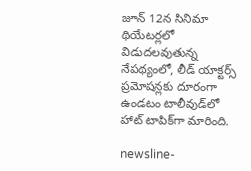జూన్ 12న సినిమా థియేటర్లలో విడుదలవుతున్న నేపథ్యంలో, లీడ్ యాక్టర్స్ ప్రమోషన్లకు దూరంగా ఉండటం టాలీవుడ్‌లో హాట్ టాపిక్‌గా మారింది.

newsline-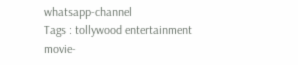whatsapp-channel
Tags : tollywood entertainment movie-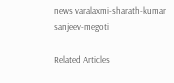news varalaxmi-sharath-kumar sanjeev-megoti

Related Articles